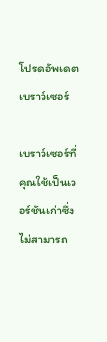โปรดอัพเดตเบราว์เซอร์

เบราว์เซอร์ที่คุณใช้เป็นเวอร์ชันเก่าซึ่งไม่สามารถ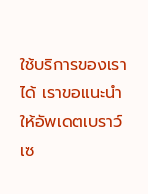ใช้บริการของเราได้ เราขอแนะนำให้อัพเดตเบราว์เซ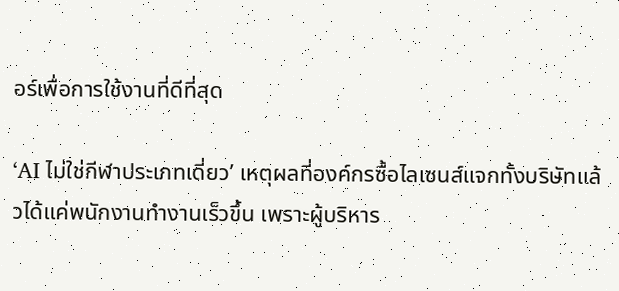อร์เพื่อการใช้งานที่ดีที่สุด

‘AI ไม่ใช่กีฬาประเภทเดี่ยว’ เหตุผลที่องค์กรซื้อไลเซนส์แจกทั้งบริษัทแล้วได้แค่พนักงานทำงานเร็วขึ้น เพราะผู้บริหาร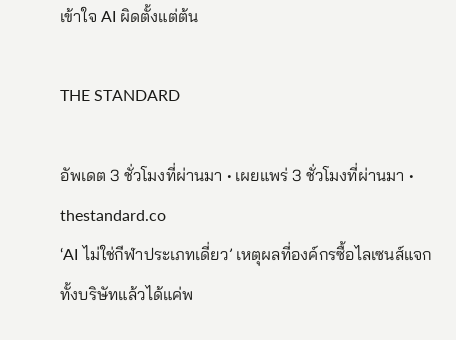เข้าใจ AI ผิดตั้งแต่ต้น

THE STANDARD

อัพเดต 3 ชั่วโมงที่ผ่านมา • เผยแพร่ 3 ชั่วโมงที่ผ่านมา • thestandard.co
‘AI ไม่ใช่กีฬาประเภทเดี่ยว’ เหตุผลที่องค์กรซื้อไลเซนส์แจกทั้งบริษัทแล้วได้แค่พ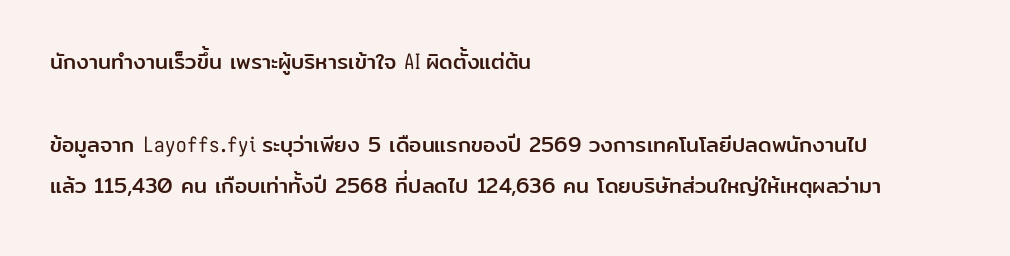นักงานทำงานเร็วขึ้น เพราะผู้บริหารเข้าใจ AI ผิดตั้งแต่ต้น

ข้อมูลจาก Layoffs.fyi ระบุว่าเพียง 5 เดือนแรกของปี 2569 วงการเทคโนโลยีปลดพนักงานไปแล้ว 115,430 คน เกือบเท่าทั้งปี 2568 ที่ปลดไป 124,636 คน โดยบริษัทส่วนใหญ่ให้เหตุผลว่ามา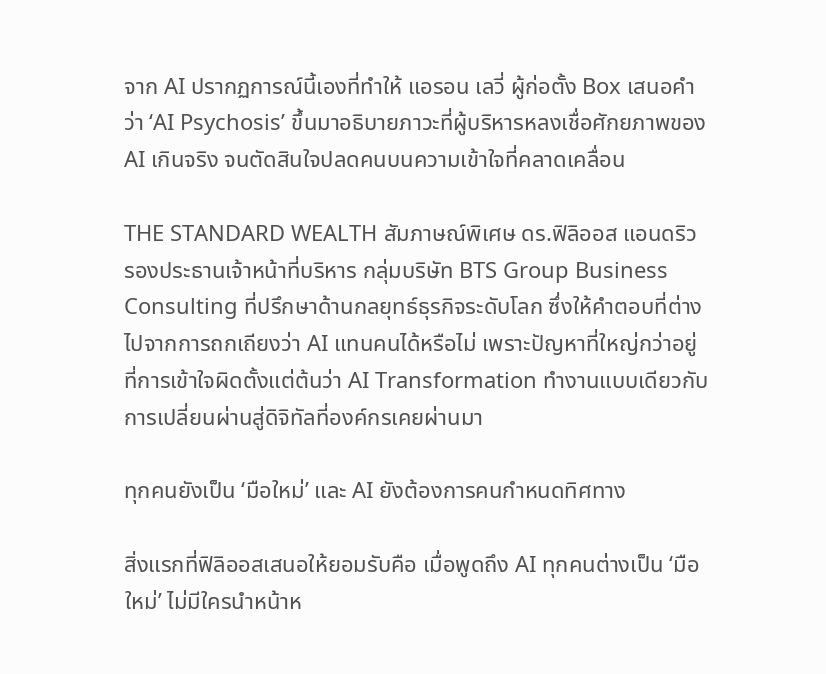จาก AI ปรากฏการณ์นี้เองที่ทำให้ แอรอน เลวี่ ผู้ก่อตั้ง Box เสนอคำว่า ‘AI Psychosis’ ขึ้นมาอธิบายภาวะที่ผู้บริหารหลงเชื่อศักยภาพของ AI เกินจริง จนตัดสินใจปลดคนบนความเข้าใจที่คลาดเคลื่อน

THE STANDARD WEALTH สัมภาษณ์พิเศษ ดร.ฟิลิออส แอนดริว รองประธานเจ้าหน้าที่บริหาร กลุ่มบริษัท BTS Group Business Consulting ที่ปรึกษาด้านกลยุทธ์ธุรกิจระดับโลก ซึ่งให้คำตอบที่ต่างไปจากการถกเถียงว่า AI แทนคนได้หรือไม่ เพราะปัญหาที่ใหญ่กว่าอยู่ที่การเข้าใจผิดตั้งแต่ต้นว่า AI Transformation ทำงานแบบเดียวกับการเปลี่ยนผ่านสู่ดิจิทัลที่องค์กรเคยผ่านมา

ทุกคนยังเป็น ‘มือใหม่’ และ AI ยังต้องการคนกำหนดทิศทาง

สิ่งแรกที่ฟิลิออสเสนอให้ยอมรับคือ เมื่อพูดถึง AI ทุกคนต่างเป็น ‘มือใหม่’ ไม่มีใครนำหน้าห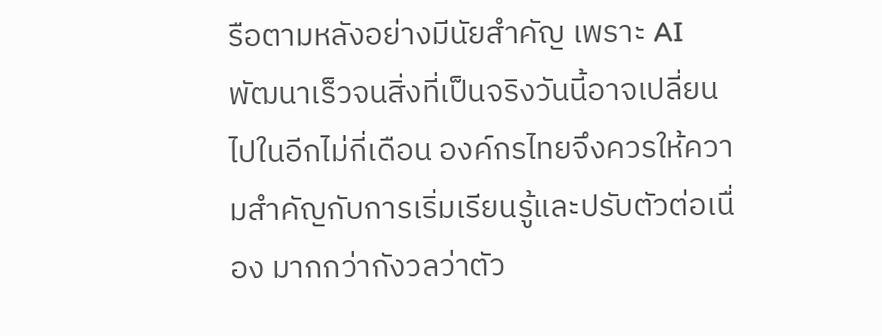รือตามหลังอย่างมีนัยสำคัญ เพราะ AI พัฒนาเร็วจนสิ่งที่เป็นจริงวันนี้อาจเปลี่ยนไปในอีกไม่กี่เดือน องค์กรไทยจึงควรให้ความสำคัญกับการเริ่มเรียนรู้และปรับตัวต่อเนื่อง มากกว่ากังวลว่าตัว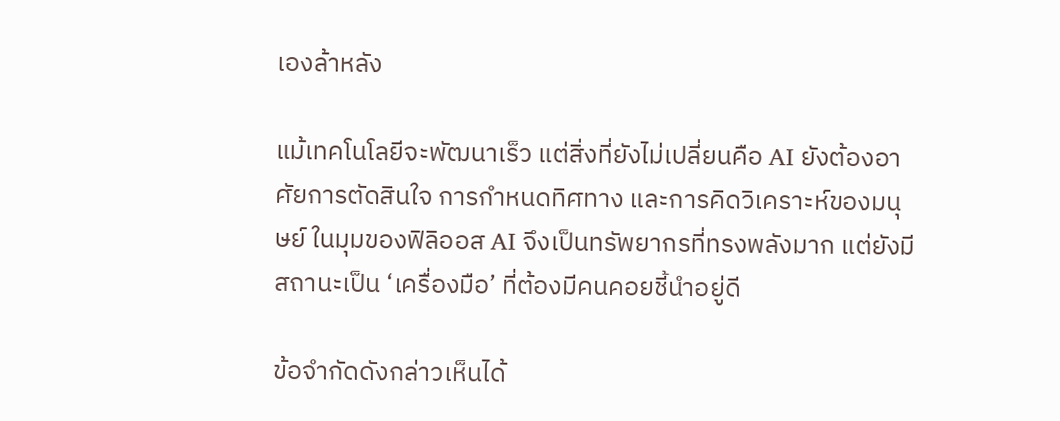เองล้าหลัง

แม้เทคโนโลยีจะพัฒนาเร็ว แต่สิ่งที่ยังไม่เปลี่ยนคือ AI ยังต้องอาศัยการตัดสินใจ การกำหนดทิศทาง และการคิดวิเคราะห์ของมนุษย์ ในมุมของฟิลิออส AI จึงเป็นทรัพยากรที่ทรงพลังมาก แต่ยังมีสถานะเป็น ‘เครื่องมือ’ ที่ต้องมีคนคอยชี้นำอยู่ดี

ข้อจำกัดดังกล่าวเห็นได้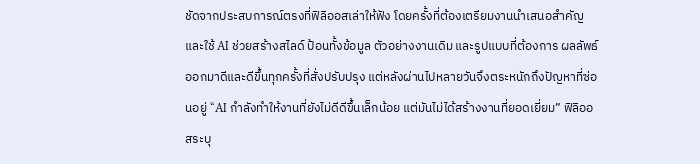ชัดจากประสบการณ์ตรงที่ฟิลิออสเล่าให้ฟัง โดยครั้งที่ต้องเตรียมงานนำเสนอสำคัญและใช้ AI ช่วยสร้างสไลด์ ป้อนทั้งข้อมูล ตัวอย่างงานเดิม และรูปแบบที่ต้องการ ผลลัพธ์ออกมาดีและดีขึ้นทุกครั้งที่สั่งปรับปรุง แต่หลังผ่านไปหลายวันจึงตระหนักถึงปัญหาที่ซ่อนอยู่ “AI กำลังทำให้งานที่ยังไม่ดีดีขึ้นเล็กน้อย แต่มันไม่ได้สร้างงานที่ยอดเยี่ยม” ฟิลิออสระบุ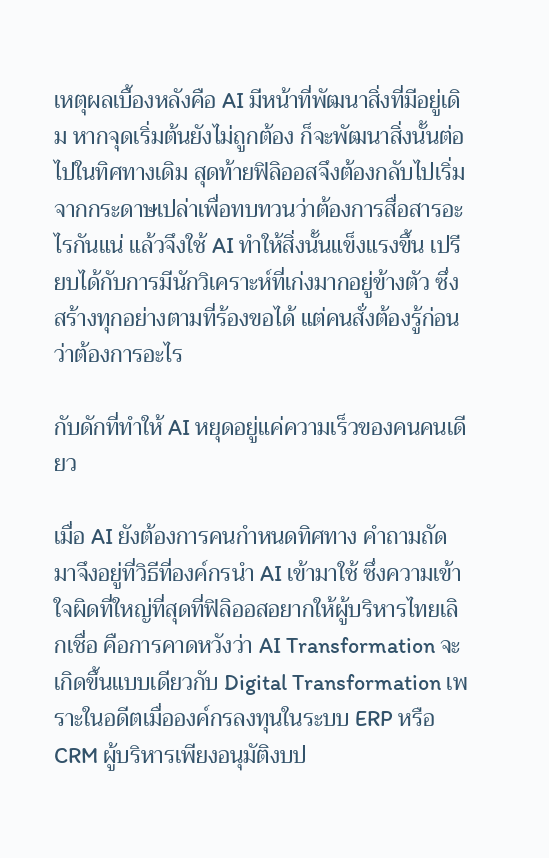เหตุผลเบื้องหลังคือ AI มีหน้าที่พัฒนาสิ่งที่มีอยู่เดิม หากจุดเริ่มต้นยังไม่ถูกต้อง ก็จะพัฒนาสิ่งนั้นต่อไปในทิศทางเดิม สุดท้ายฟิลิออสจึงต้องกลับไปเริ่มจากกระดาษเปล่าเพื่อทบทวนว่าต้องการสื่อสารอะไรกันแน่ แล้วจึงใช้ AI ทำให้สิ่งนั้นแข็งแรงขึ้น เปรียบได้กับการมีนักวิเคราะห์ที่เก่งมากอยู่ข้างตัว ซึ่งสร้างทุกอย่างตามที่ร้องขอได้ แต่คนสั่งต้องรู้ก่อนว่าต้องการอะไร

กับดักที่ทำให้ AI หยุดอยู่แค่ความเร็วของคนคนเดียว

เมื่อ AI ยังต้องการคนกำหนดทิศทาง คำถามถัดมาจึงอยู่ที่วิธีที่องค์กรนำ AI เข้ามาใช้ ซึ่งความเข้าใจผิดที่ใหญ่ที่สุดที่ฟิลิออสอยากให้ผู้บริหารไทยเลิกเชื่อ คือการคาดหวังว่า AI Transformation จะเกิดขึ้นแบบเดียวกับ Digital Transformation เพราะในอดีตเมื่อองค์กรลงทุนในระบบ ERP หรือ CRM ผู้บริหารเพียงอนุมัติงบป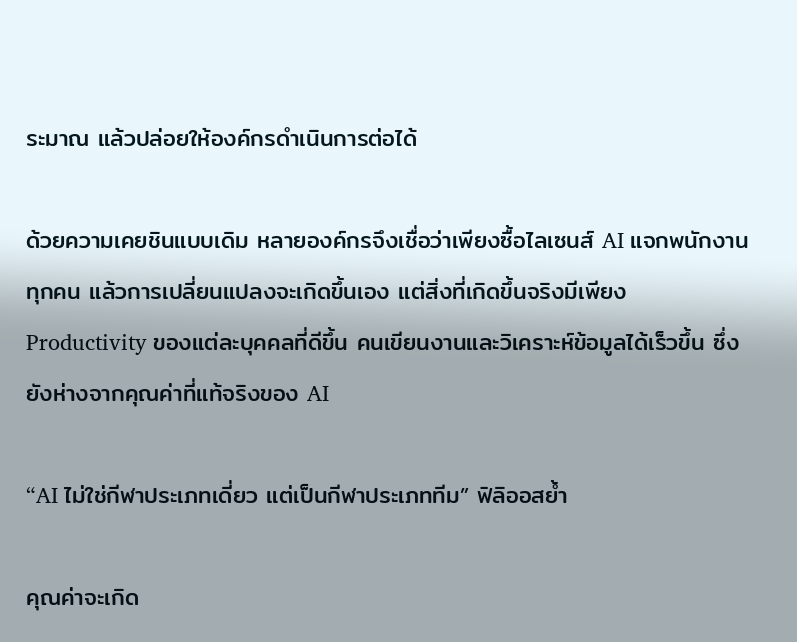ระมาณ แล้วปล่อยให้องค์กรดำเนินการต่อได้

ด้วยความเคยชินแบบเดิม หลายองค์กรจึงเชื่อว่าเพียงซื้อไลเซนส์ AI แจกพนักงานทุกคน แล้วการเปลี่ยนแปลงจะเกิดขึ้นเอง แต่สิ่งที่เกิดขึ้นจริงมีเพียง Productivity ของแต่ละบุคคลที่ดีขึ้น คนเขียนงานและวิเคราะห์ข้อมูลได้เร็วขึ้น ซึ่งยังห่างจากคุณค่าที่แท้จริงของ AI

“AI ไม่ใช่กีฬาประเภทเดี่ยว แต่เป็นกีฬาประเภททีม” ฟิลิออสย้ำ

คุณค่าจะเกิด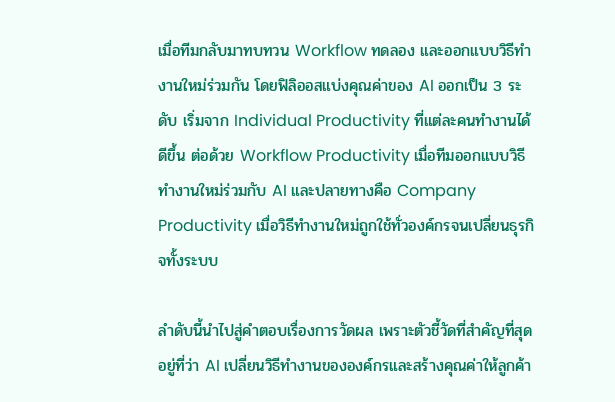เมื่อทีมกลับมาทบทวน Workflow ทดลอง และออกแบบวิธีทำงานใหม่ร่วมกัน โดยฟิลิออสแบ่งคุณค่าของ AI ออกเป็น 3 ระดับ เริ่มจาก Individual Productivity ที่แต่ละคนทำงานได้ดีขึ้น ต่อด้วย Workflow Productivity เมื่อทีมออกแบบวิธีทำงานใหม่ร่วมกับ AI และปลายทางคือ Company Productivity เมื่อวิธีทำงานใหม่ถูกใช้ทั่วองค์กรจนเปลี่ยนธุรกิจทั้งระบบ

ลำดับนี้นำไปสู่คำตอบเรื่องการวัดผล เพราะตัวชี้วัดที่สำคัญที่สุดอยู่ที่ว่า AI เปลี่ยนวิธีทำงานขององค์กรและสร้างคุณค่าให้ลูกค้า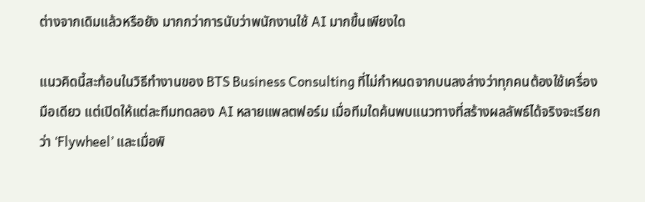ต่างจากเดิมแล้วหรือยัง มากกว่าการนับว่าพนักงานใช้ AI มากขึ้นเพียงใด

แนวคิดนี้สะท้อนในวิธีทำงานของ BTS Business Consulting ที่ไม่กำหนดจากบนลงล่างว่าทุกคนต้องใช้เครื่องมือเดียว แต่เปิดให้แต่ละทีมทดลอง AI หลายแพลตฟอร์ม เมื่อทีมใดค้นพบแนวทางที่สร้างผลลัพธ์ได้จริงจะเรียกว่า ‘Flywheel’ และเมื่อพิ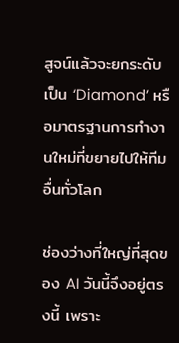สูจน์แล้วจะยกระดับเป็น ‘Diamond’ หรือมาตรฐานการทำงานใหม่ที่ขยายไปให้ทีมอื่นทั่วโลก

ช่องว่างที่ใหญ่ที่สุดของ AI วันนี้จึงอยู่ตรงนี้ เพราะ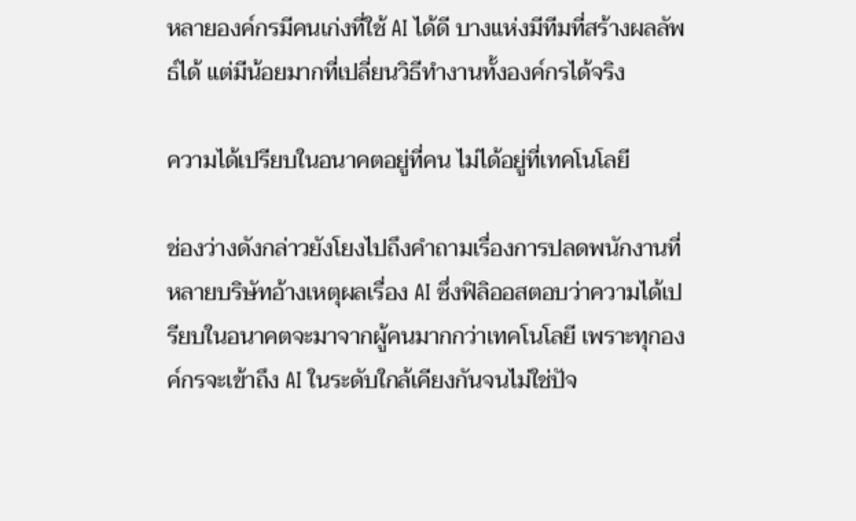หลายองค์กรมีคนเก่งที่ใช้ AI ได้ดี บางแห่งมีทีมที่สร้างผลลัพธ์ได้ แต่มีน้อยมากที่เปลี่ยนวิธีทำงานทั้งองค์กรได้จริง

ความได้เปรียบในอนาคตอยู่ที่คน ไม่ได้อยู่ที่เทคโนโลยี

ช่องว่างดังกล่าวยังโยงไปถึงคำถามเรื่องการปลดพนักงานที่หลายบริษัทอ้างเหตุผลเรื่อง AI ซึ่งฟิลิออสตอบว่าความได้เปรียบในอนาคตจะมาจากผู้คนมากกว่าเทคโนโลยี เพราะทุกองค์กรจะเข้าถึง AI ในระดับใกล้เคียงกันจนไม่ใช่ปัจ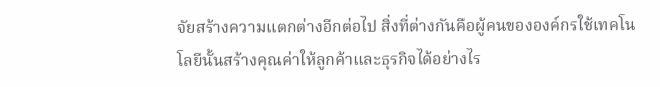จัยสร้างความแตกต่างอีกต่อไป สิ่งที่ต่างกันคือผู้คนขององค์กรใช้เทคโนโลยีนั้นสร้างคุณค่าให้ลูกค้าและธุรกิจได้อย่างไร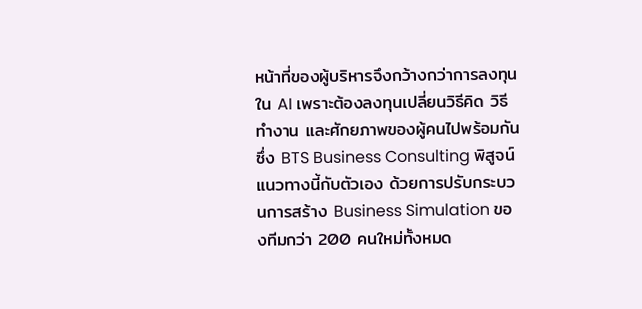หน้าที่ของผู้บริหารจึงกว้างกว่าการลงทุนใน AI เพราะต้องลงทุนเปลี่ยนวิธีคิด วิธีทำงาน และศักยภาพของผู้คนไปพร้อมกัน ซึ่ง BTS Business Consulting พิสูจน์แนวทางนี้กับตัวเอง ด้วยการปรับกระบวนการสร้าง Business Simulation ของทีมกว่า 200 คนใหม่ทั้งหมด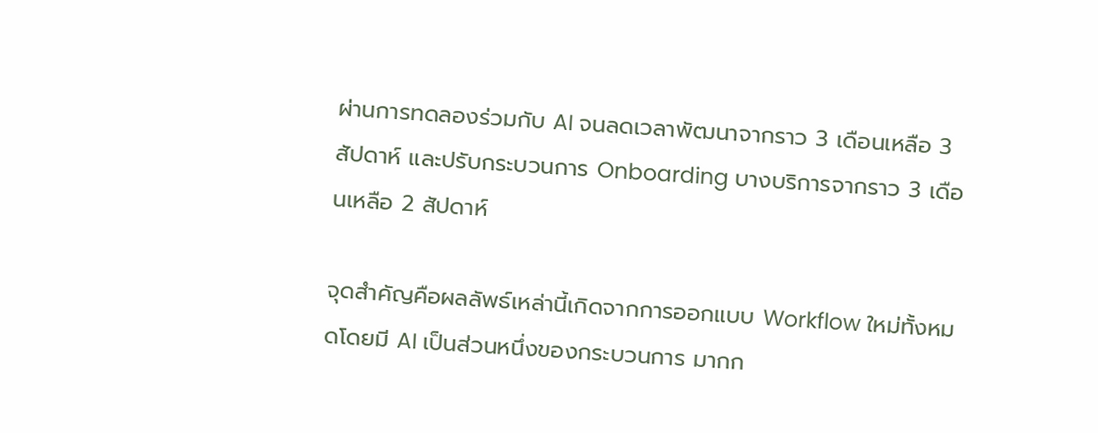ผ่านการทดลองร่วมกับ AI จนลดเวลาพัฒนาจากราว 3 เดือนเหลือ 3 สัปดาห์ และปรับกระบวนการ Onboarding บางบริการจากราว 3 เดือนเหลือ 2 สัปดาห์

จุดสำคัญคือผลลัพธ์เหล่านี้เกิดจากการออกแบบ Workflow ใหม่ทั้งหมดโดยมี AI เป็นส่วนหนึ่งของกระบวนการ มากก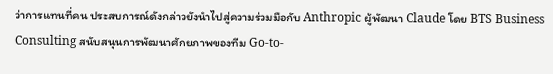ว่าการแทนที่คน ประสบการณ์ดังกล่าวยังนำไปสู่ความร่วมมือกับ Anthropic ผู้พัฒนา Claude โดย BTS Business Consulting สนับสนุนการพัฒนาศักยภาพของทีม Go-to-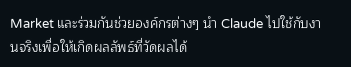Market และร่วมกันช่วยองค์กรต่างๆ นำ Claude ไปใช้กับงานจริงเพื่อให้เกิดผลลัพธ์ที่วัดผลได้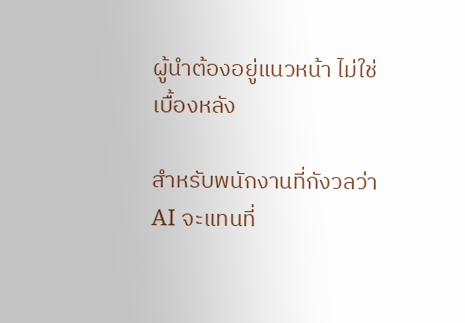ผู้นำต้องอยู่แนวหน้า ไม่ใช่เบื้องหลัง

สำหรับพนักงานที่กังวลว่า AI จะแทนที่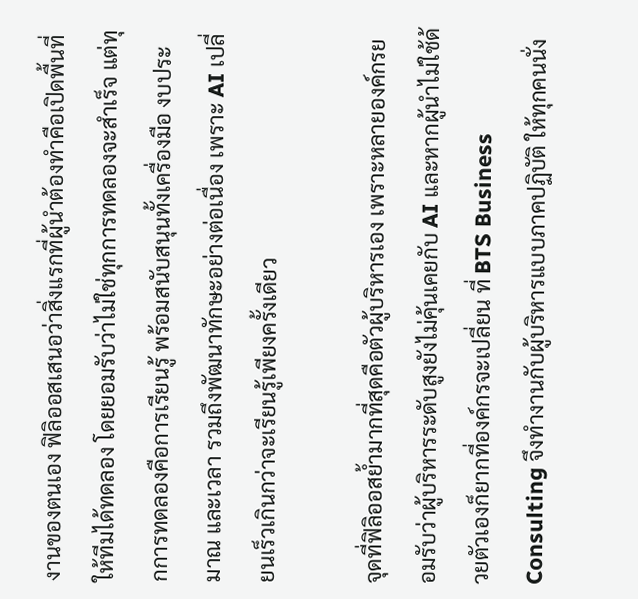งานของตนเอง ฟิลิออสเสนอว่าสิ่งแรกที่ผู้นำต้องทำคือเปิดพื้นที่ให้ทีมได้ทดลอง โดยยอมรับว่าไม่ใช่ทุกการทดลองจะสำเร็จ แต่ทุกการทดลองคือการเรียนรู้ พร้อมสนับสนุนทั้งเครื่องมือ งบประมาณ และเวลา รวมถึงพัฒนาทักษะอย่างต่อเนื่อง เพราะ AI เปลี่ยนเร็วเกินกว่าจะเรียนรู้เพียงครั้งเดียว

จุดที่ฟิลิออสย้ำมากที่สุดคือตัวผู้บริหารเอง เพราะหลายองค์กรยอมรับว่าผู้บริหารระดับสูงยังไม่คุ้นเคยกับ AI และหากผู้นำไม่ใช้ด้วยตัวเองก็ยากที่องค์กรจะเปลี่ยน ที่ BTS Business Consulting จึงทำงานกับผู้บริหารแบบภาคปฏิบัติ ให้ทุกคนนั่ง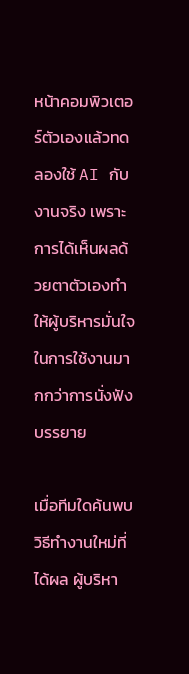หน้าคอมพิวเตอร์ตัวเองแล้วทดลองใช้ AI กับงานจริง เพราะการได้เห็นผลด้วยตาตัวเองทำให้ผู้บริหารมั่นใจในการใช้งานมากกว่าการนั่งฟังบรรยาย

เมื่อทีมใดค้นพบวิธีทำงานใหม่ที่ได้ผล ผู้บริหา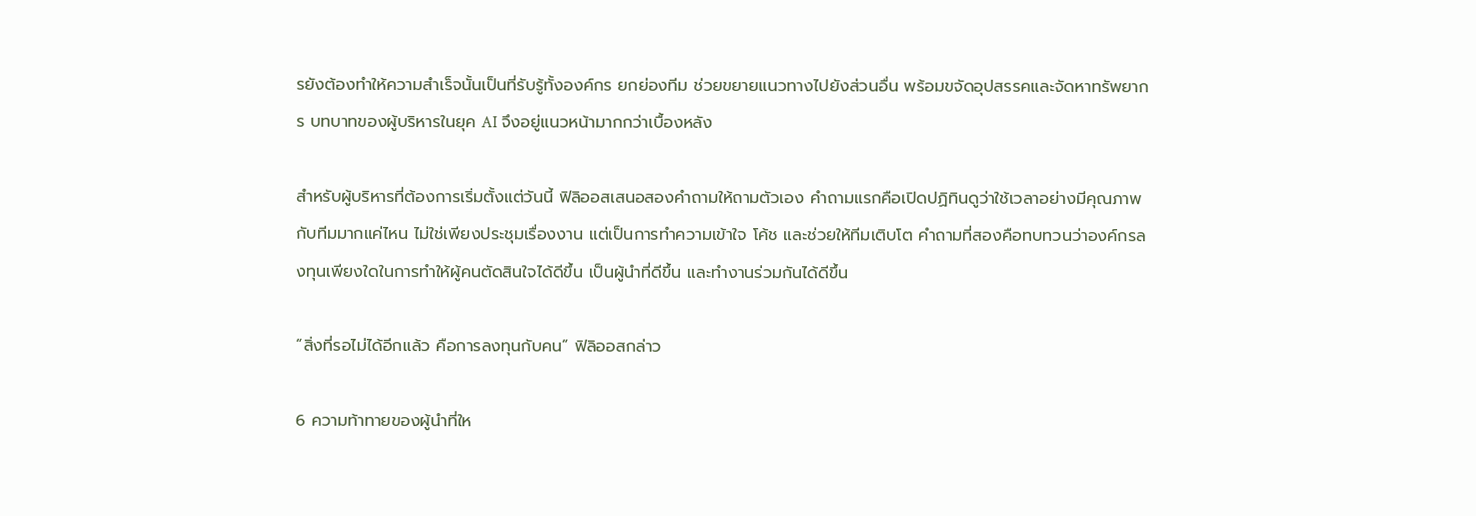รยังต้องทำให้ความสำเร็จนั้นเป็นที่รับรู้ทั้งองค์กร ยกย่องทีม ช่วยขยายแนวทางไปยังส่วนอื่น พร้อมขจัดอุปสรรคและจัดหาทรัพยากร บทบาทของผู้บริหารในยุค AI จึงอยู่แนวหน้ามากกว่าเบื้องหลัง

สำหรับผู้บริหารที่ต้องการเริ่มตั้งแต่วันนี้ ฟิลิออสเสนอสองคำถามให้ถามตัวเอง คำถามแรกคือเปิดปฏิทินดูว่าใช้เวลาอย่างมีคุณภาพกับทีมมากแค่ไหน ไม่ใช่เพียงประชุมเรื่องงาน แต่เป็นการทำความเข้าใจ โค้ช และช่วยให้ทีมเติบโต คำถามที่สองคือทบทวนว่าองค์กรลงทุนเพียงใดในการทำให้ผู้คนตัดสินใจได้ดีขึ้น เป็นผู้นำที่ดีขึ้น และทำงานร่วมกันได้ดีขึ้น

“สิ่งที่รอไม่ได้อีกแล้ว คือการลงทุนกับคน” ฟิลิออสกล่าว

6 ความท้าทายของผู้นำที่ให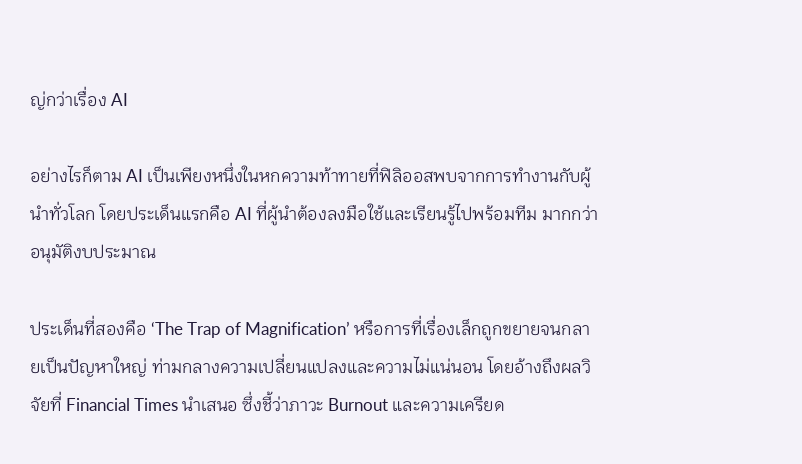ญ่กว่าเรื่อง AI

อย่างไรก็ตาม AI เป็นเพียงหนึ่งในหกความท้าทายที่ฟิลิออสพบจากการทำงานกับผู้นำทั่วโลก โดยประเด็นแรกคือ AI ที่ผู้นำต้องลงมือใช้และเรียนรู้ไปพร้อมทีม มากกว่าอนุมัติงบประมาณ

ประเด็นที่สองคือ ‘The Trap of Magnification’ หรือการที่เรื่องเล็กถูกขยายจนกลายเป็นปัญหาใหญ่ ท่ามกลางความเปลี่ยนแปลงและความไม่แน่นอน โดยอ้างถึงผลวิจัยที่ Financial Times นำเสนอ ซึ่งชี้ว่าภาวะ Burnout และความเครียด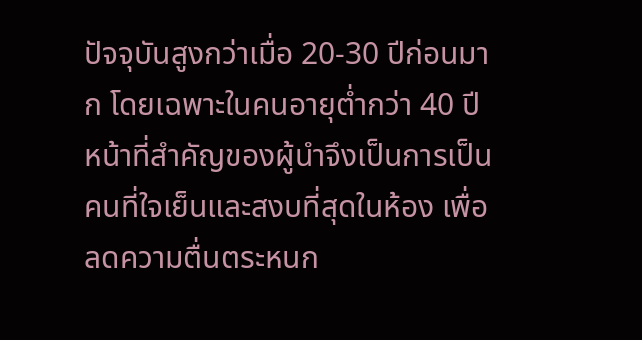ปัจจุบันสูงกว่าเมื่อ 20-30 ปีก่อนมาก โดยเฉพาะในคนอายุต่ำกว่า 40 ปี หน้าที่สำคัญของผู้นำจึงเป็นการเป็นคนที่ใจเย็นและสงบที่สุดในห้อง เพื่อลดความตื่นตระหนก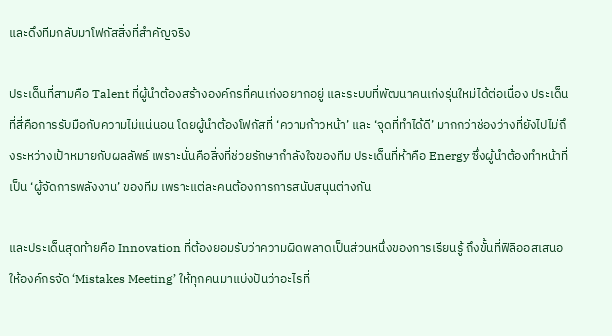และดึงทีมกลับมาโฟกัสสิ่งที่สำคัญจริง

ประเด็นที่สามคือ Talent ที่ผู้นำต้องสร้างองค์กรที่คนเก่งอยากอยู่ และระบบที่พัฒนาคนเก่งรุ่นใหม่ได้ต่อเนื่อง ประเด็นที่สี่คือการรับมือกับความไม่แน่นอน โดยผู้นำต้องโฟกัสที่ ‘ความก้าวหน้า’ และ ‘จุดที่ทำได้ดี’ มากกว่าช่องว่างที่ยังไปไม่ถึงระหว่างเป้าหมายกับผลลัพธ์ เพราะนั่นคือสิ่งที่ช่วยรักษากำลังใจของทีม ประเด็นที่ห้าคือ Energy ซึ่งผู้นำต้องทำหน้าที่เป็น ‘ผู้จัดการพลังงาน’ ของทีม เพราะแต่ละคนต้องการการสนับสนุนต่างกัน

และประเด็นสุดท้ายคือ Innovation ที่ต้องยอมรับว่าความผิดพลาดเป็นส่วนหนึ่งของการเรียนรู้ ถึงขั้นที่ฟิลิออสเสนอให้องค์กรจัด ‘Mistakes Meeting’ ให้ทุกคนมาแบ่งปันว่าอะไรที่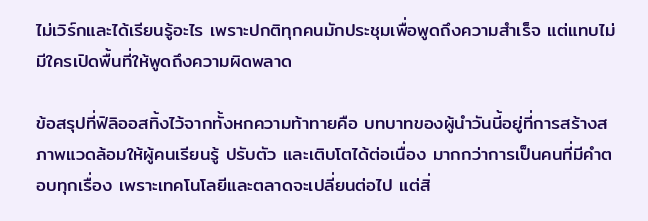ไม่เวิร์กและได้เรียนรู้อะไร เพราะปกติทุกคนมักประชุมเพื่อพูดถึงความสำเร็จ แต่แทบไม่มีใครเปิดพื้นที่ให้พูดถึงความผิดพลาด

ข้อสรุปที่ฟิลิออสทิ้งไว้จากทั้งหกความท้าทายคือ บทบาทของผู้นำวันนี้อยู่ที่การสร้างสภาพแวดล้อมให้ผู้คนเรียนรู้ ปรับตัว และเติบโตได้ต่อเนื่อง มากกว่าการเป็นคนที่มีคำตอบทุกเรื่อง เพราะเทคโนโลยีและตลาดจะเปลี่ยนต่อไป แต่สิ่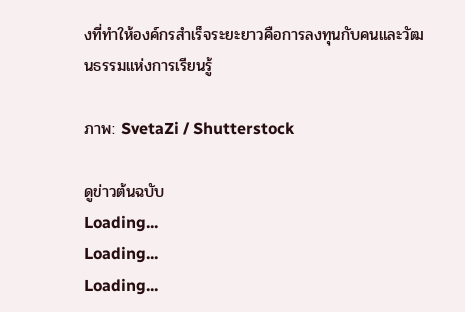งที่ทำให้องค์กรสำเร็จระยะยาวคือการลงทุนกับคนและวัฒนธรรมแห่งการเรียนรู้

ภาพ: SvetaZi / Shutterstock

ดูข่าวต้นฉบับ
Loading...
Loading...
Loading...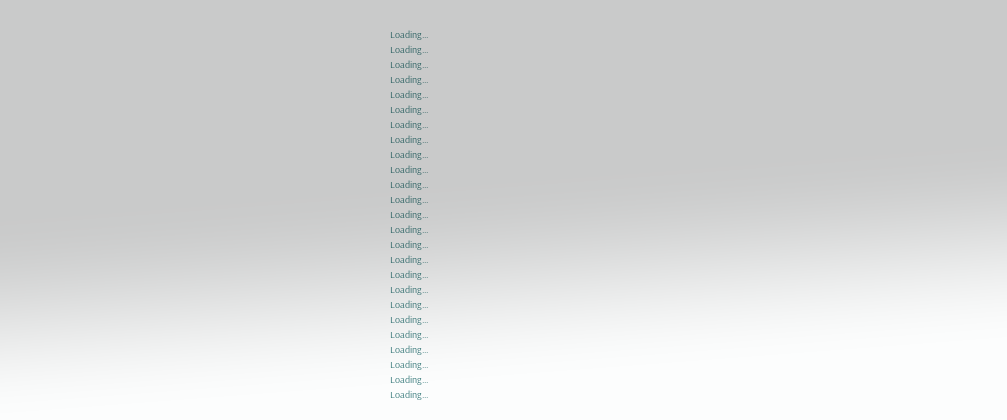Loading...
Loading...
Loading...
Loading...
Loading...
Loading...
Loading...
Loading...
Loading...
Loading...
Loading...
Loading...
Loading...
Loading...
Loading...
Loading...
Loading...
Loading...
Loading...
Loading...
Loading...
Loading...
Loading...
Loading...
Loading...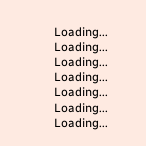Loading...
Loading...
Loading...
Loading...
Loading...
Loading...
Loading...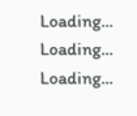Loading...
Loading...
Loading...